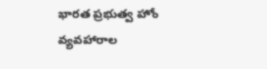భారత ప్రభుత్వ హోం వ్యవహారాల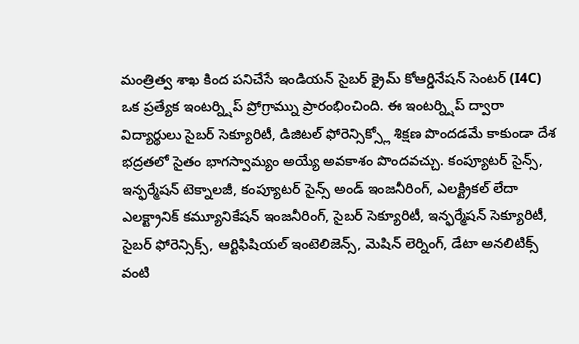మంత్రిత్వ శాఖ కింద పనిచేసే ఇండియన్ సైబర్ క్రైమ్ కోఆర్డినేషన్ సెంటర్ (I4C) ఒక ప్రత్యేక ఇంటర్న్షిప్ ప్రోగ్రామ్ను ప్రారంభించింది. ఈ ఇంటర్న్షిప్ ద్వారా విద్యార్థులు సైబర్ సెక్యూరిటీ, డిజిటల్ ఫోరెన్సిక్స్లో శిక్షణ పొందడమే కాకుండా దేశ భద్రతలో సైతం భాగస్వామ్యం అయ్యే అవకాశం పొందవచ్చు. కంప్యూటర్ సైన్స్, ఇన్ఫర్మేషన్ టెక్నాలజీ, కంప్యూటర్ సైన్స్ అండ్ ఇంజనీరింగ్, ఎలక్ట్రికల్ లేదా ఎలక్ట్రానిక్ కమ్యూనికేషన్ ఇంజనీరింగ్, సైబర్ సెక్యూరిటీ, ఇన్ఫర్మేషన్ సెక్యూరిటీ, సైబర్ ఫోరెన్సిక్స్, ఆర్టిఫిషియల్ ఇంటెలిజెన్స్, మెషిన్ లెర్నింగ్, డేటా అనలిటిక్స్ వంటి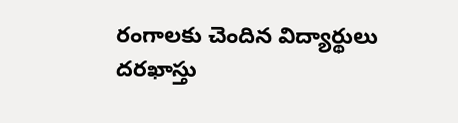రంగాలకు చెందిన విద్యార్థులు దరఖాస్తు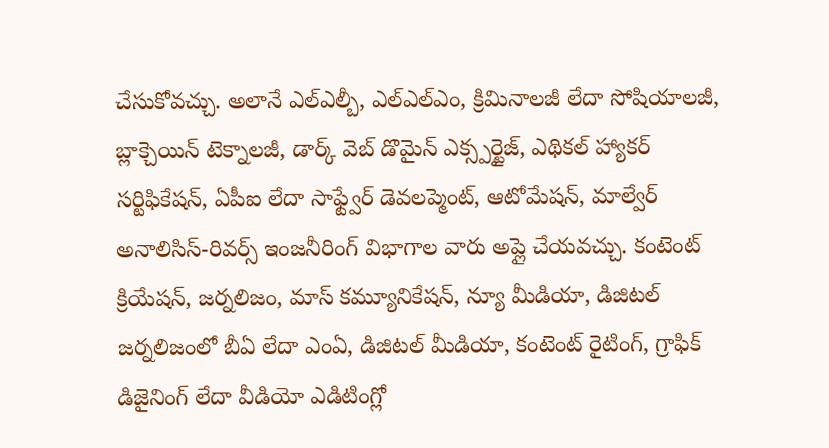చేసుకోవచ్చు. అలానే ఎల్ఎల్బీ, ఎల్ఎల్ఎం, క్రిమినాలజీ లేదా సోషియాలజీ, బ్లాక్చెయిన్ టెక్నాలజీ, డార్క్ వెబ్ డొమైన్ ఎక్స్పర్టైజ్, ఎథికల్ హ్యాకర్ సర్టిఫికేషన్, ఏపీఐ లేదా సాఫ్ట్వేర్ డెవలప్మెంట్, ఆటోమేషన్, మాల్వేర్ అనాలిసిస్-రివర్స్ ఇంజనీరింగ్ విభాగాల వారు అప్లై చేయవచ్చు. కంటెంట్ క్రియేషన్, జర్నలిజం, మాస్ కమ్యూనికేషన్, న్యూ మీడియా, డిజిటల్ జర్నలిజంలో బీఏ లేదా ఎంఏ, డిజిటల్ మీడియా, కంటెంట్ రైటింగ్, గ్రాఫిక్ డిజైనింగ్ లేదా వీడియో ఎడిటింగ్లో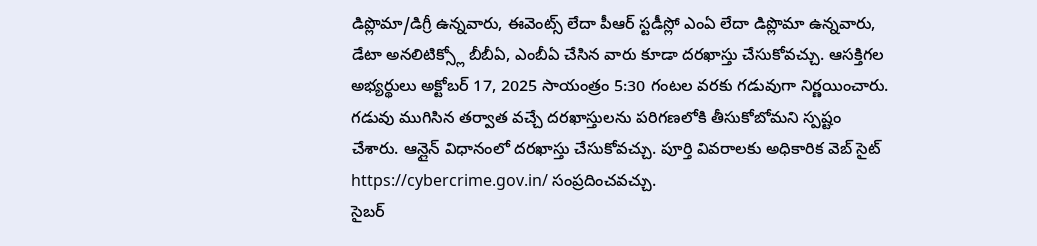డిప్లొమా/డిగ్రీ ఉన్నవారు, ఈవెంట్స్ లేదా పీఆర్ స్టడీస్లో ఎంఏ లేదా డిప్లొమా ఉన్నవారు, డేటా అనలిటిక్స్లో బీబీఏ, ఎంబీఏ చేసిన వారు కూడా దరఖాస్తు చేసుకోవచ్చు. ఆసక్తిగల అభ్యర్థులు అక్టోబర్ 17, 2025 సాయంత్రం 5:30 గంటల వరకు గడువుగా నిర్ణయించారు. గడువు ముగిసిన తర్వాత వచ్చే దరఖాస్తులను పరిగణలోకి తీసుకోబోమని స్పష్టం చేశారు. ఆన్లైన్ విధానంలో దరఖాస్తు చేసుకోవచ్చు. పూర్తి వివరాలకు అధికారిక వెబ్ సైట్ https://cybercrime.gov.in/ సంప్రదించవచ్చు.
సైబర్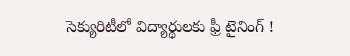సెక్యురిటీలో విద్యార్థులకు ఫ్రీ టైనింగ్ !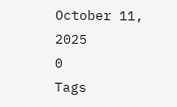October 11, 2025
0
Tags